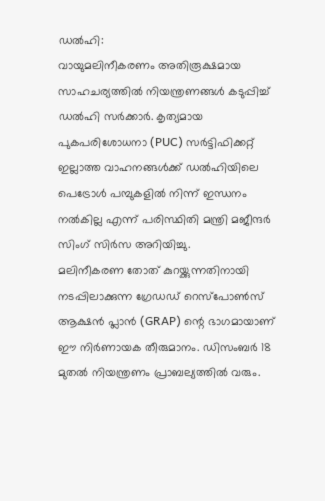ഡൽഹി:
വായുമലിനീകരണം അതിരൂക്ഷമായ സാഹചര്യത്തിൽ നിയന്ത്രണങ്ങൾ കടുപ്പിച്ച് ഡൽഹി സർക്കാർ. കൃത്യമായ പുകപരിശോധനാ (PUC) സർട്ടിഫിക്കറ്റ് ഇല്ലാത്ത വാഹനങ്ങൾക്ക് ഡൽഹിയിലെ പെട്രോൾ പമ്പുകളിൽ നിന്ന് ഇന്ധനം നൽകില്ല എന്ന് പരിസ്ഥിതി മന്ത്രി മജീന്ദർ സിംഗ് സിർസ അറിയിച്ചു.
മലിനീകരണ തോത് കുറയ്ക്കുന്നതിനായി നടപ്പിലാക്കുന്ന ഗ്രേഡഡ് റെസ്പോൺസ് ആക്ഷൻ പ്ലാൻ (GRAP) ന്റെ ഭാഗമായാണ് ഈ നിർണായക തീരുമാനം. ഡിസംബർ 18 മുതൽ നിയന്ത്രണം പ്രാബല്യത്തിൽ വരും.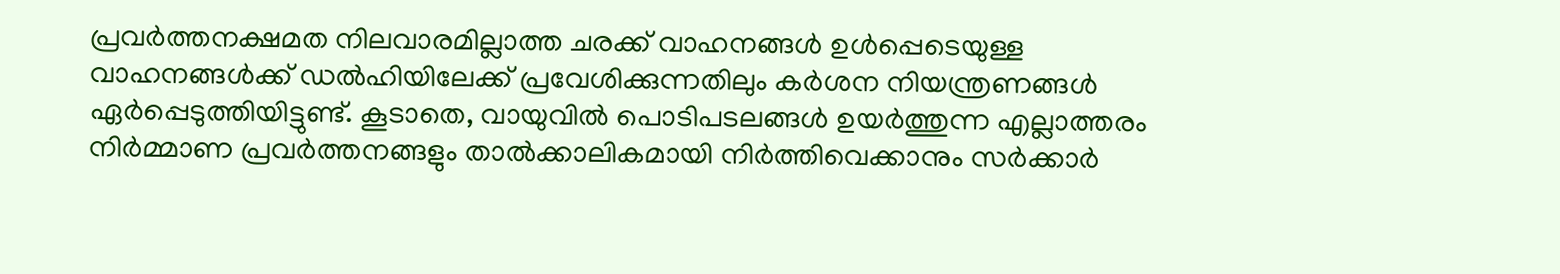പ്രവർത്തനക്ഷമത നിലവാരമില്ലാത്ത ചരക്ക് വാഹനങ്ങൾ ഉൾപ്പെടെയുള്ള വാഹനങ്ങൾക്ക് ഡൽഹിയിലേക്ക് പ്രവേശിക്കുന്നതിലും കർശന നിയന്ത്രണങ്ങൾ ഏർപ്പെടുത്തിയിട്ടുണ്ട്. കൂടാതെ, വായുവിൽ പൊടിപടലങ്ങൾ ഉയർത്തുന്ന എല്ലാത്തരം നിർമ്മാണ പ്രവർത്തനങ്ങളും താൽക്കാലികമായി നിർത്തിവെക്കാനും സർക്കാർ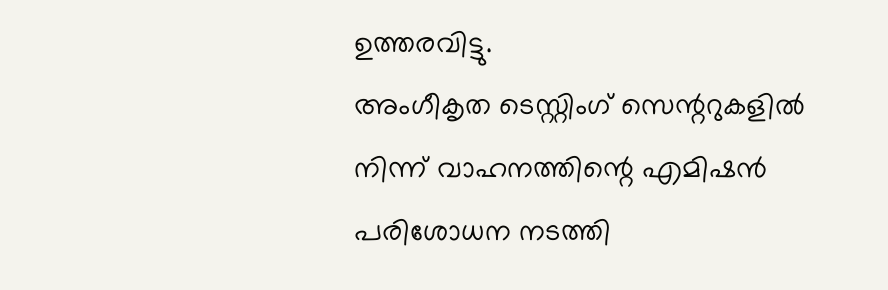ഉത്തരവിട്ടു.
അംഗീകൃത ടെസ്റ്റിംഗ് സെന്ററുകളിൽ നിന്ന് വാഹനത്തിന്റെ എമിഷൻ പരിശോധന നടത്തി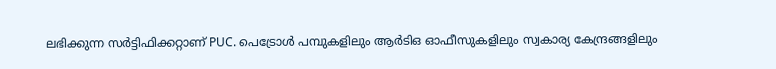ലഭിക്കുന്ന സർട്ടിഫിക്കറ്റാണ് PUC. പെട്രോൾ പമ്പുകളിലും ആർടിഒ ഓഫീസുകളിലും സ്വകാര്യ കേന്ദ്രങ്ങളിലും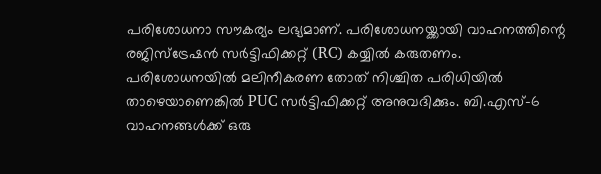പരിശോധനാ സൗകര്യം ലഭ്യമാണ്. പരിശോധനയ്ക്കായി വാഹനത്തിന്റെ രജിസ്ട്രേഷൻ സർട്ടിഫിക്കറ്റ് (RC) കയ്യിൽ കരുതണം.
പരിശോധനയിൽ മലിനീകരണ തോത് നിശ്ചിത പരിധിയിൽ താഴെയാണെങ്കിൽ PUC സർട്ടിഫിക്കറ്റ് അനുവദിക്കും. ബി.എസ്-6 വാഹനങ്ങൾക്ക് ഒരു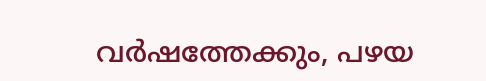വർഷത്തേക്കും, പഴയ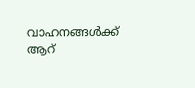വാഹനങ്ങൾക്ക് ആറ്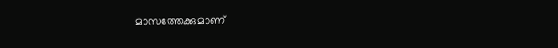മാസത്തേക്കുമാണ്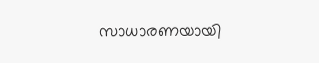സാധാരണയായി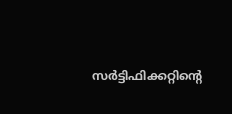സർട്ടിഫിക്കറ്റിന്റെ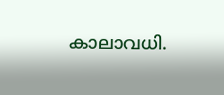കാലാവധി.